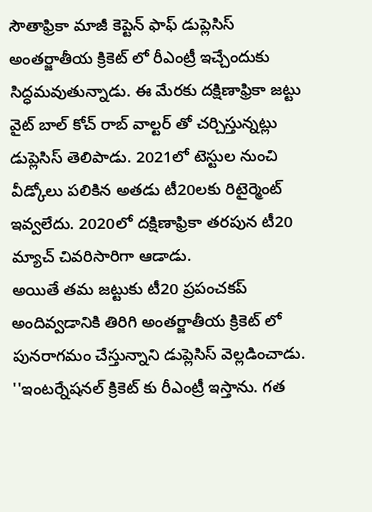సౌతాఫ్రికా మాజీ కెప్టెన్ ఫాఫ్ డుప్లెసిస్ అంతర్జాతీయ క్రికెట్ లో రీఎంట్రీ ఇచ్చేందుకు సిద్ధమవుతున్నాడు. ఈ మేరకు దక్షిణాఫ్రికా జట్టు వైట్ బాల్ కోచ్ రాబ్ వాల్టర్ తో చర్చిస్తున్నట్లు డుప్లెసిస్ తెలిపాడు. 2021లో టెస్టుల నుంచి వీడ్కోలు పలికిన అతడు టీ20లకు రిటైర్మెంట్ ఇవ్వలేదు. 2020లో దక్షిణాఫ్రికా తరపున టీ20 మ్యాచ్ చివరిసారిగా ఆడాడు.
అయితే తమ జట్టుకు టీ20 ప్రపంచకప్ అందివ్వడానికి తిరిగి అంతర్జాతీయ క్రికెట్ లో పునరాగమం చేస్తున్నాని డుప్లెసిస్ వెల్లడించాడు. ''ఇంటర్నేషనల్ క్రికెట్ కు రీఎంట్రీ ఇస్తాను. గత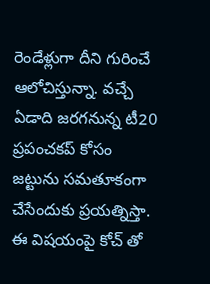రెండేళ్లుగా దీని గురించే ఆలోచిస్తున్నా. వచ్చే ఏడాది జరగనున్న టీ20 ప్రపంచకప్ కోసం జట్టును సమతూకంగా చేసేందుకు ప్రయత్నిస్తా. ఈ విషయంపై కోచ్ తో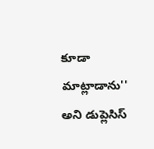కూడా మాట్లాడాను'' అని డుప్లెసిస్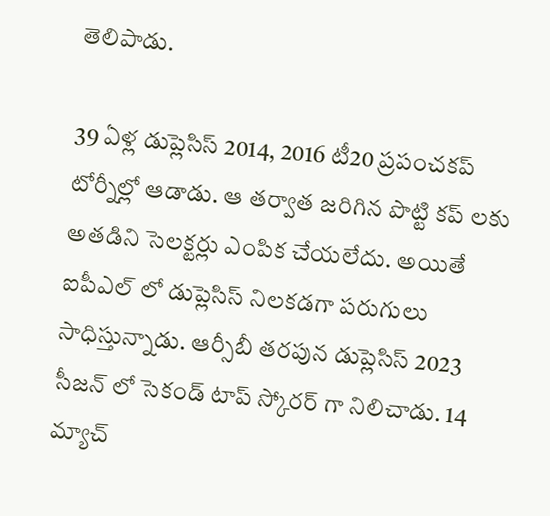తెలిపాడు.

39 ఏళ్ల డుప్లెసిస్ 2014, 2016 టీ20 ప్రపంచకప్ టోర్నీల్లో ఆడాడు. ఆ తర్వాత జరిగిన పొట్టి కప్ లకు అతడిని సెలక్టర్లు ఎంపిక చేయలేదు. అయితే ఐపీఎల్ లో డుప్లెసిస్ నిలకడగా పరుగులు సాధిస్తున్నాడు. ఆర్సీబీ తరపున డుప్లెసిస్ 2023 సీజన్ లో సెకండ్ టాప్ స్కోరర్ గా నిలిచాడు. 14 మ్యాచ్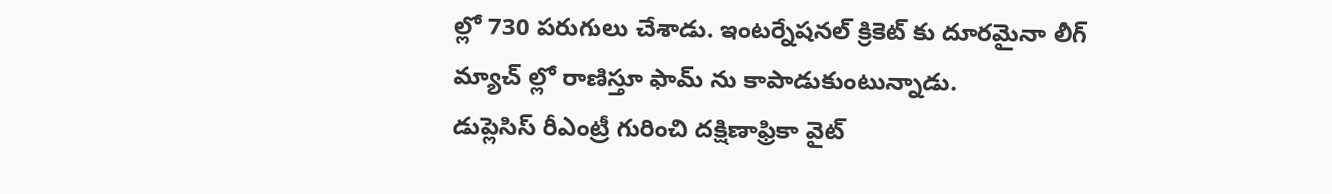ల్లో 730 పరుగులు చేశాడు. ఇంటర్నేషనల్ క్రికెట్ కు దూరమైనా లీగ్ మ్యాచ్ ల్లో రాణిస్తూ ఫామ్ ను కాపాడుకుంటున్నాడు.
డుప్లెసిస్ రీఎంట్రీ గురించి దక్షిణాఫ్రికా వైట్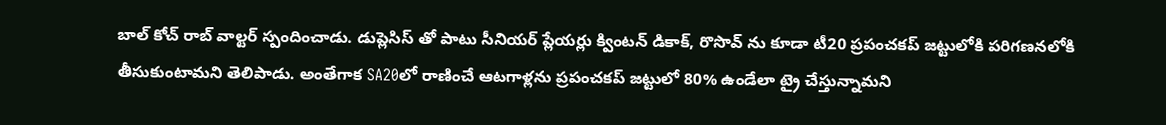బాల్ కోచ్ రాబ్ వాల్టర్ స్పందించాడు. డుప్లెసిస్ తో పాటు సీనియర్ ప్లేయర్లు క్వింటన్ డికాక్, రొసొవ్ ను కూడా టీ20 ప్రపంచకప్ జట్టులోకి పరిగణనలోకి తీసుకుంటామని తెలిపాడు. అంతేగాక SA20లో రాణించే ఆటగాళ్లను ప్రపంచకప్ జట్టులో 80% ఉండేలా ట్రై చేస్తున్నామని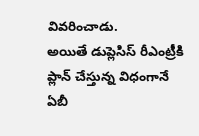వివరించాడు.
అయితే డుప్లెసిస్ రీఎంట్రీకి ప్లాన్ చేస్తున్న విధంగానే ఏబీ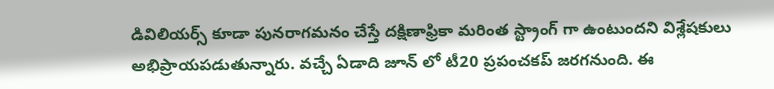డివిలియర్స్ కూడా పునరాగమనం చేస్తే దక్షిణాఫ్రికా మరింత స్ట్రాంగ్ గా ఉంటుందని విశ్లేషకులు అభిప్రాయపడుతున్నారు. వచ్చే ఏడాది జూన్ లో టీ20 ప్రపంచకప్ జరగనుంది. ఈ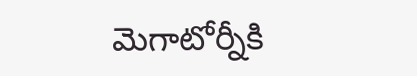మెగాటోర్నీకి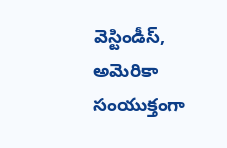వెస్టిండీస్, అమెరికా సంయుక్తంగా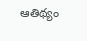ఆతిథ్యం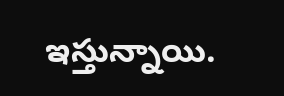ఇస్తున్నాయి.